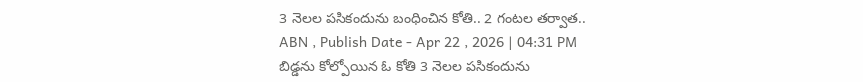3 నెలల పసికందును బంధించిన కోతి.. 2 గంటల తర్వాత..
ABN , Publish Date - Apr 22 , 2026 | 04:31 PM
బిడ్డను కోల్పోయిన ఓ కోతి 3 నెలల పసికందును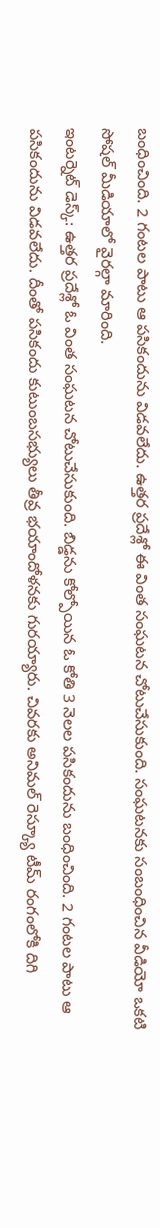బంధించింది. 2 గంటల పాటు ఆ పసికందును విడవలేదు. ఉత్తర ప్రదేశ్లో ఈ వింత సంఘటన చోటుచేసుకుంది. సంఘటనకు సంబంధించిన వీడియో ఒకటి సోషల్ మీడియాలో వైరల్గా మారింది.
ఇంటర్నెట్ డెస్క్: ఉత్తర ప్రదేశ్లో ఓ వింత సంఘటన చోటుచేసుకుంది. బిడ్డను కోల్పోయిన ఓ కోతి 3 నెలల పసికందును బంధించింది. 2 గంటల పాటు ఆ పసికందును విడవలేదు. దీంతో పసికందు కుటుంబసభ్యులు తీవ్ర భయాందోళనకు గురయ్యారు. చివరకు అనిమల్ రెస్క్యూ టీమ్ రంగంలోకి దిగి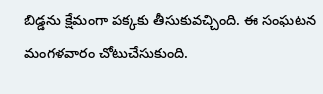బిడ్డను క్షేమంగా పక్కకు తీసుకువచ్చింది. ఈ సంఘటన మంగళవారం చోటుచేసుకుంది.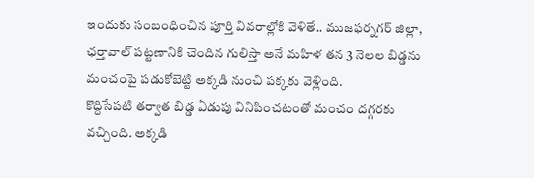ఇందుకు సంబంధించిన పూర్తి వివరాల్లోకి వెళితే.. ముజఫర్నగర్ జిల్లా, ఛర్తావాల్ పట్టణానికి చెందిన గులిస్తా అనే మహిళ తన 3 నెలల బిడ్డను మంచంపై పడుకోబెట్టి అక్కడి నుంచి పక్కకు వెళ్లింది.
కొద్దిసేపటి తర్వాత బిడ్డ ఏడుపు వినిపించటంతో మంచం దగ్గరకు వచ్చింది. అక్కడి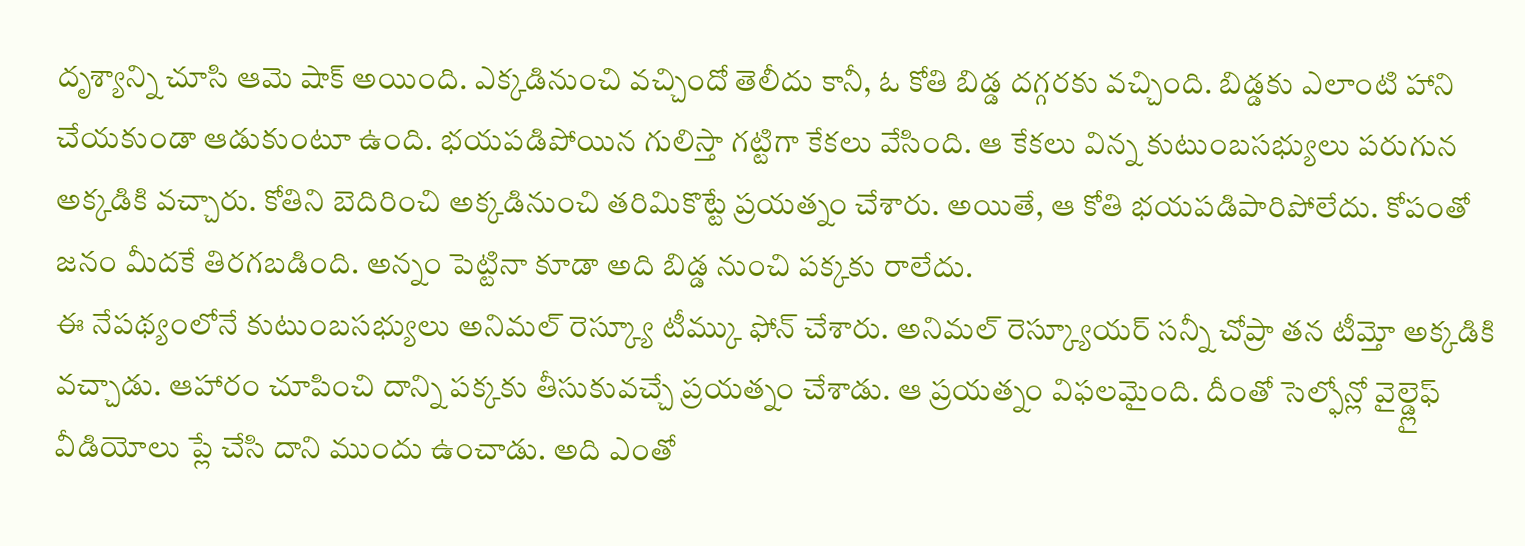దృశ్యాన్ని చూసి ఆమె షాక్ అయింది. ఎక్కడినుంచి వచ్చిందో తెలీదు కానీ, ఓ కోతి బిడ్డ దగ్గరకు వచ్చింది. బిడ్డకు ఎలాంటి హాని చేయకుండా ఆడుకుంటూ ఉంది. భయపడిపోయిన గులిస్తా గట్టిగా కేకలు వేసింది. ఆ కేకలు విన్న కుటుంబసభ్యులు పరుగున అక్కడికి వచ్చారు. కోతిని బెదిరించి అక్కడినుంచి తరిమికొట్టే ప్రయత్నం చేశారు. అయితే, ఆ కోతి భయపడిపారిపోలేదు. కోపంతో జనం మీదకే తిరగబడింది. అన్నం పెట్టినా కూడా అది బిడ్డ నుంచి పక్కకు రాలేదు.
ఈ నేపథ్యంలోనే కుటుంబసభ్యులు అనిమల్ రెస్క్యూ టీమ్కు ఫోన్ చేశారు. అనిమల్ రెస్క్యూయర్ సన్నీ చోప్రా తన టీమ్తో అక్కడికి వచ్చాడు. ఆహారం చూపించి దాన్ని పక్కకు తీసుకువచ్చే ప్రయత్నం చేశాడు. ఆ ప్రయత్నం విఫలమైంది. దీంతో సెల్ఫోన్లో వైల్డ్లైఫ్ వీడియోలు ప్లే చేసి దాని ముందు ఉంచాడు. అది ఎంతో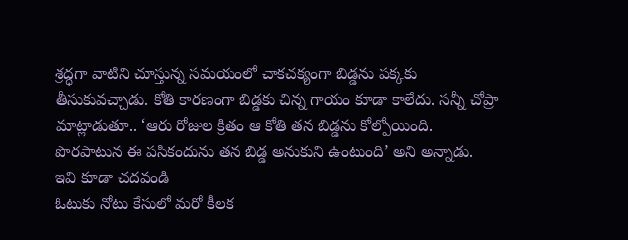శ్రద్ధగా వాటిని చూస్తున్న సమయంలో చాకచక్యంగా బిడ్డను పక్కకు తీసుకువచ్చాడు. కోతి కారణంగా బిడ్డకు చిన్న గాయం కూడా కాలేదు. సన్నీ చోప్రా మాట్లాడుతూ.. ‘ఆరు రోజుల క్రితం ఆ కోతి తన బిడ్డను కోల్పోయింది. పొరపాటున ఈ పసికందును తన బిడ్డ అనుకుని ఉంటుంది’ అని అన్నాడు.
ఇవి కూడా చదవండి
ఓటుకు నోటు కేసులో మరో కీలక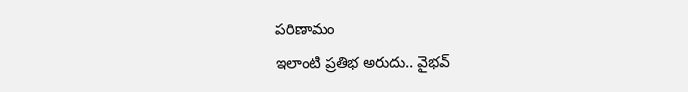పరిణామం
ఇలాంటి ప్రతిభ అరుదు.. వైభవ్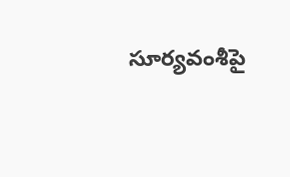సూర్యవంశీపై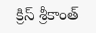క్రిస్ శ్రీకాంత్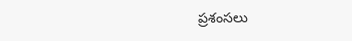ప్రశంసలు